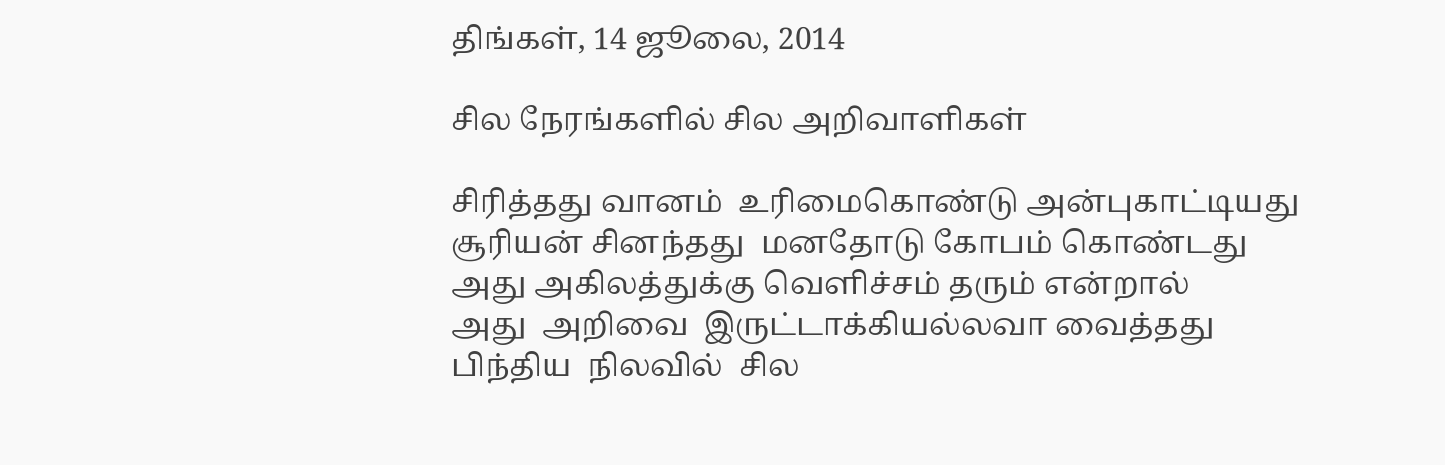திங்கள், 14 ஜூலை, 2014

சில நேரங்களில் சில அறிவாளிகள்

சிரித்தது வானம்  உரிமைகொண்டு அன்புகாட்டியது
சூரியன் சினந்தது  மனதோடு கோபம் கொண்டது
அது அகிலத்துக்கு வெளிச்சம் தரும் என்றால்
அது  அறிவை  இருட்டாக்கியல்லவா வைத்தது
பிந்திய  நிலவில்  சில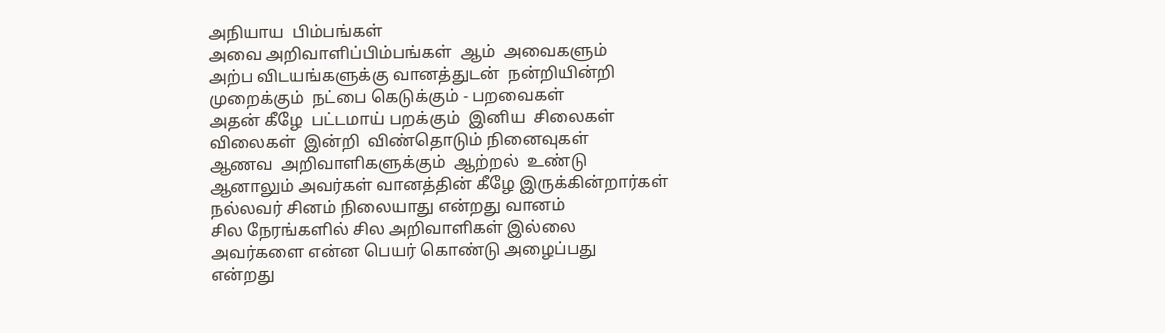அநியாய  பிம்பங்கள்
அவை அறிவாளிப்பிம்பங்கள்  ஆம்  அவைகளும்
அற்ப விடயங்களுக்கு வானத்துடன்  நன்றியின்றி
முறைக்கும்  நட்பை கெடுக்கும் - பறவைகள்
அதன் கீழே  பட்டமாய் பறக்கும்  இனிய  சிலைகள்
விலைகள்  இன்றி  விண்தொடும் நினைவுகள்
ஆணவ  அறிவாளிகளுக்கும்  ஆற்றல்  உண்டு
ஆனாலும் அவர்கள் வானத்தின் கீழே இருக்கின்றார்கள்
நல்லவர் சினம் நிலையாது என்றது வானம்
சில நேரங்களில் சில அறிவாளிகள் இல்லை
அவர்களை என்ன பெயர் கொண்டு அழைப்பது
என்றது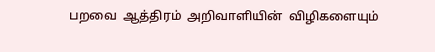பறவை  ஆத்திரம்  அறிவாளியின்  விழிகளையும்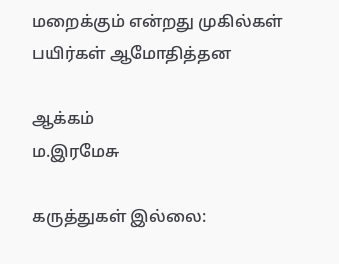மறைக்கும் என்றது முகில்கள்  பயிர்கள் ஆமோதித்தன

ஆக்கம்
ம.இரமேசு

கருத்துகள் இல்லை: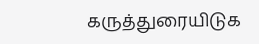கருத்துரையிடுக